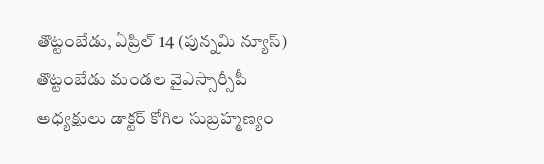తొట్టంబేడు, ఏప్రిల్ 14 (పున్నమి న్యూస్) తొట్టంబేడు మండల వైఎస్సార్సీపీ అధ్యక్షులు డాక్టర్ కోగిల సుబ్రహ్మణ్యం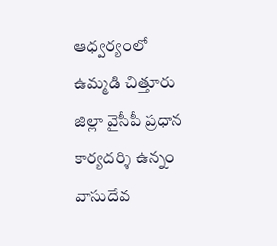ఆధ్వర్యంలో ఉమ్మడి చిత్తూరు జిల్లా వైసీపీ ప్రధాన కార్యదర్శి ఉన్నం వాసుదేవ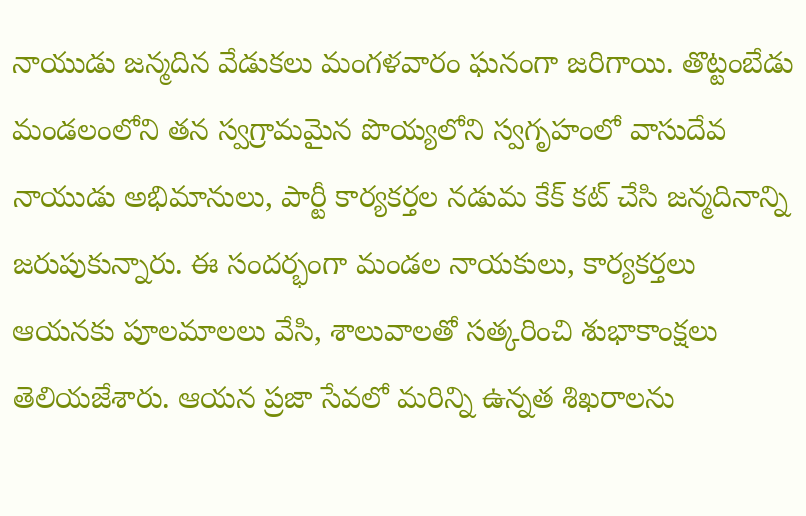నాయుడు జన్మదిన వేడుకలు మంగళవారం ఘనంగా జరిగాయి. తొట్టంబేడు మండలంలోని తన స్వగ్రామమైన పొయ్యలోని స్వగృహంలో వాసుదేవ నాయుడు అభిమానులు, పార్టీ కార్యకర్తల నడుమ కేక్ కట్ చేసి జన్మదినాన్ని జరుపుకున్నారు. ఈ సందర్భంగా మండల నాయకులు, కార్యకర్తలు ఆయనకు పూలమాలలు వేసి, శాలువాలతో సత్కరించి శుభాకాంక్షలు తెలియజేశారు. ఆయన ప్రజా సేవలో మరిన్ని ఉన్నత శిఖరాలను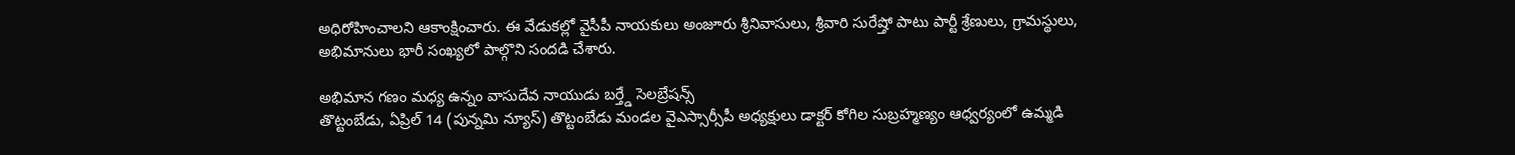అధిరోహించాలని ఆకాంక్షించారు. ఈ వేడుకల్లో వైసీపీ నాయకులు అంజూరు శ్రీనివాసులు, శ్రీవారి సురేష్తో పాటు పార్టీ శ్రేణులు, గ్రామస్థులు, అభిమానులు భారీ సంఖ్యలో పాల్గొని సందడి చేశారు.

అభిమాన గణం మధ్య ఉన్నం వాసుదేవ నాయుడు బర్త్డే సెలబ్రేషన్స్
తొట్టంబేడు, ఏప్రిల్ 14 (పున్నమి న్యూస్) తొట్టంబేడు మండల వైఎస్సార్సీపీ అధ్యక్షులు డాక్టర్ కోగిల సుబ్రహ్మణ్యం ఆధ్వర్యంలో ఉమ్మడి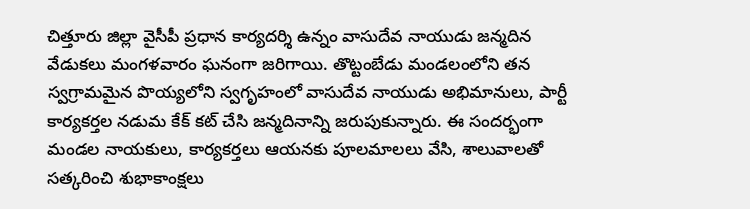చిత్తూరు జిల్లా వైసీపీ ప్రధాన కార్యదర్శి ఉన్నం వాసుదేవ నాయుడు జన్మదిన వేడుకలు మంగళవారం ఘనంగా జరిగాయి. తొట్టంబేడు మండలంలోని తన స్వగ్రామమైన పొయ్యలోని స్వగృహంలో వాసుదేవ నాయుడు అభిమానులు, పార్టీ కార్యకర్తల నడుమ కేక్ కట్ చేసి జన్మదినాన్ని జరుపుకున్నారు. ఈ సందర్భంగా మండల నాయకులు, కార్యకర్తలు ఆయనకు పూలమాలలు వేసి, శాలువాలతో సత్కరించి శుభాకాంక్షలు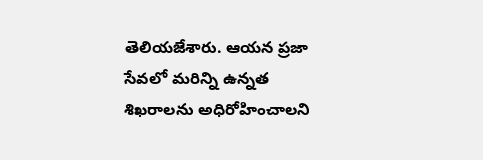తెలియజేశారు. ఆయన ప్రజా సేవలో మరిన్ని ఉన్నత శిఖరాలను అధిరోహించాలని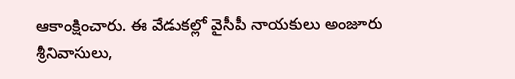ఆకాంక్షించారు. ఈ వేడుకల్లో వైసీపీ నాయకులు అంజూరు శ్రీనివాసులు,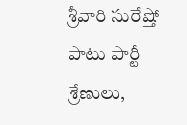శ్రీవారి సురేష్తో పాటు పార్టీ శ్రేణులు,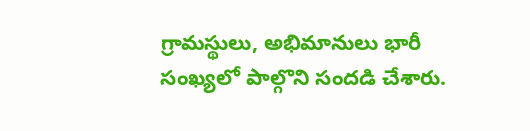గ్రామస్థులు, అభిమానులు భారీ సంఖ్యలో పాల్గొని సందడి చేశారు.